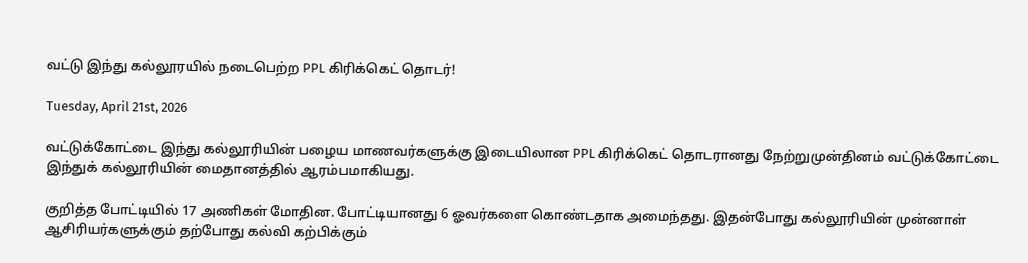வட்டு இந்து கல்லூரயில் நடைபெற்ற PPL கிரிக்கெட் தொடர்!

Tuesday, April 21st, 2026

வட்டுக்கோட்டை இந்து கல்லூரியின் பழைய மாணவர்களுக்கு இடையிலான PPL கிரிக்கெட் தொடரானது நேற்றுமுன்தினம் வட்டுக்கோட்டை இந்துக் கல்லூரியின் மைதானத்தில் ஆரம்பமாகியது.

குறித்த போட்டியில் 17 அணிகள் மோதின. போட்டியானது 6 ஓவர்களை கொண்டதாக அமைந்தது. இதன்போது கல்லூரியின் முன்னாள் ஆசிரியர்களுக்கும் தற்போது கல்வி கற்பிக்கும்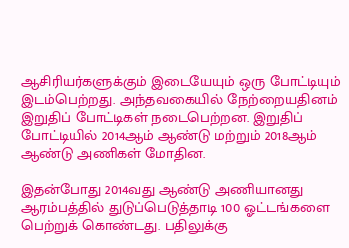ஆசிரியர்களுக்கும் இடையேயும் ஒரு போட்டியும் இடம்பெற்றது. அந்தவகையில் நேற்றையதினம் இறுதிப் போட்டிகள் நடைபெற்றன. இறுதிப் போட்டியில் 2014ஆம் ஆண்டு மற்றும் 2018ஆம் ஆண்டு அணிகள் மோதின.

இதன்போது 2014வது ஆண்டு அணியானது ஆரம்பத்தில் துடுப்பெடுத்தாடி 100 ஓட்டங்களை பெற்றுக் கொண்டது. பதிலுக்கு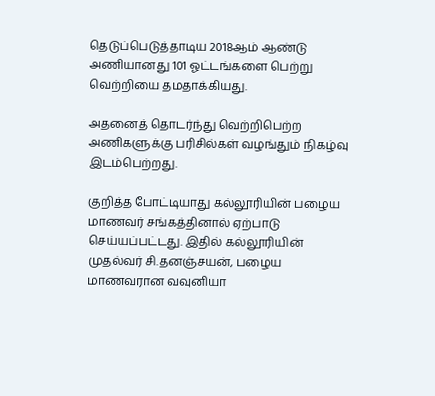தெடுப்பெடுத்தாடிய 2018ஆம் ஆண்டு அணியானது 101 ஓட்டங்களை பெற்று வெற்றியை தமதாக்கியது.

அதனைத் தொடர்ந்து வெற்றிபெற்ற அணிகளுக்கு பரிசில்கள் வழங்தும் நிகழ்வு இடம்பெற்றது.

குறித்த போட்டியாது கல்லூரியின் பழைய மாணவர் சங்கத்தினால் ஏற்பாடு செய்யப்பட்டது. இதில் கல்லூரியின் முதல்வர் சி.தனஞ்சயன், பழைய மாணவரான வவுனியா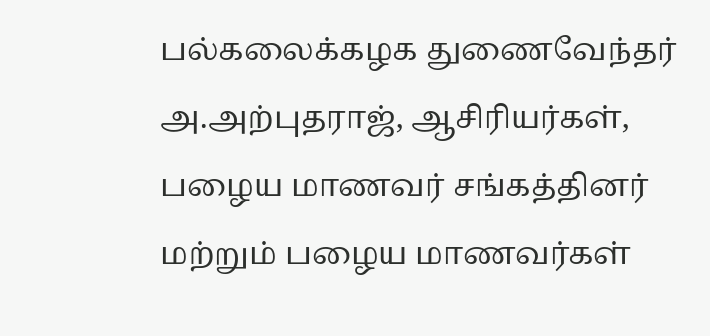பல்கலைக்கழக துணைவேந்தர் அ.அற்புதராஜ், ஆசிரியர்கள், பழைய மாணவர் சங்கத்தினர் மற்றும் பழைய மாணவர்கள்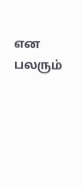என பலரும்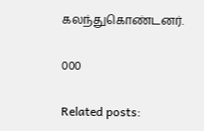கலந்துகொண்டனர்.

000

Related posts: